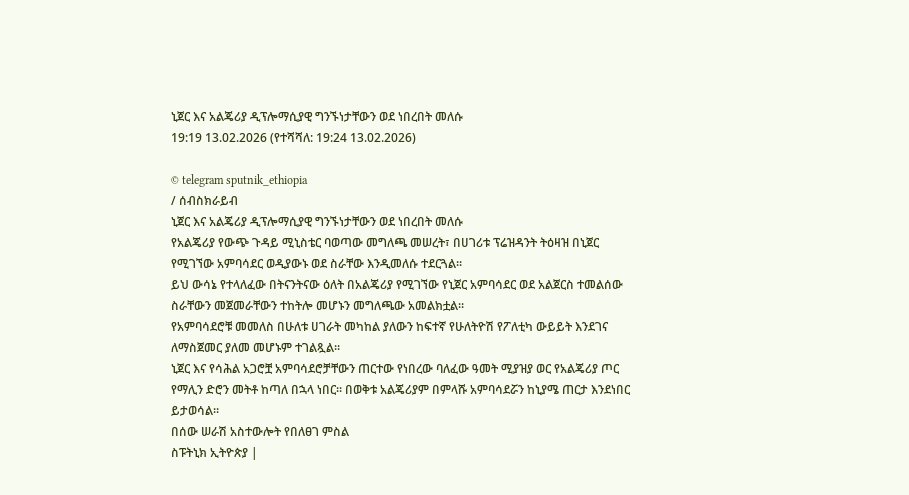ኒጀር እና አልጄሪያ ዲፕሎማሲያዊ ግንኙነታቸውን ወደ ነበረበት መለሱ
19:19 13.02.2026 (የተሻሻለ: 19:24 13.02.2026)

© telegram sputnik_ethiopia
/ ሰብስክራይብ
ኒጀር እና አልጄሪያ ዲፕሎማሲያዊ ግንኙነታቸውን ወደ ነበረበት መለሱ
የአልጄሪያ የውጭ ጉዳይ ሚኒስቴር ባወጣው መግለጫ መሠረት፣ በሀገሪቱ ፕሬዝዳንት ትዕዛዝ በኒጀር የሚገኘው አምባሳደር ወዲያውኑ ወደ ስራቸው እንዲመለሱ ተደርጓል።
ይህ ውሳኔ የተላለፈው በትናንትናው ዕለት በአልጄሪያ የሚገኘው የኒጀር አምባሳደር ወደ አልጀርስ ተመልሰው ስራቸውን መጀመራቸውን ተከትሎ መሆኑን መግለጫው አመልክቷል።
የአምባሳደሮቹ መመለስ በሁለቱ ሀገራት መካከል ያለውን ከፍተኛ የሁለትዮሽ የፖለቲካ ውይይት እንደገና ለማስጀመር ያለመ መሆኑም ተገልጿል።
ኒጀር እና የሳሕል አጋሮቿ አምባሳደሮቻቸውን ጠርተው የነበረው ባለፈው ዓመት ሚያዝያ ወር የአልጄሪያ ጦር የማሊን ድሮን መትቶ ከጣለ በኋላ ነበር። በወቅቱ አልጄሪያም በምላሹ አምባሳደሯን ከኒያሜ ጠርታ እንደነበር ይታወሳል።
በሰው ሠራሽ አስተውሎት የበለፀገ ምስል
ስፑትኒክ ኢትዮጵያ |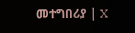መተግበሪያ | X